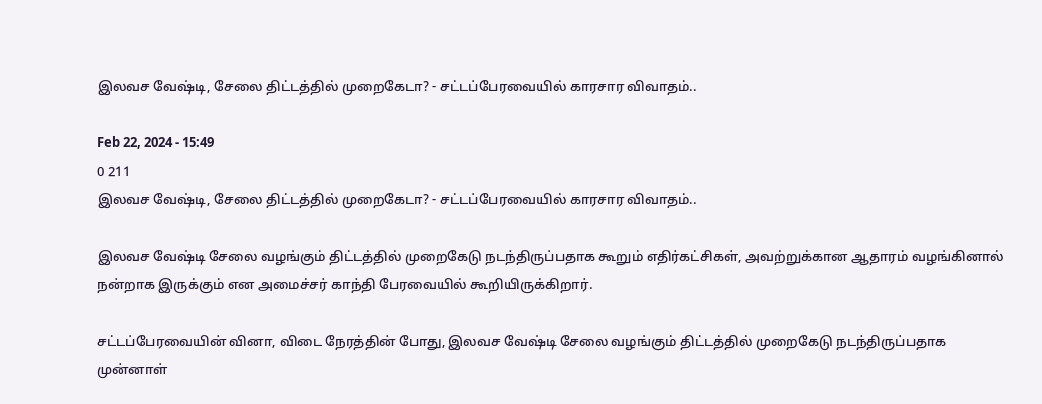இலவச வேஷ்டி, சேலை திட்டத்தில் முறைகேடா? - சட்டப்பேரவையில் காரசார விவாதம்..

Feb 22, 2024 - 15:49
0 211
இலவச வேஷ்டி, சேலை திட்டத்தில் முறைகேடா? - சட்டப்பேரவையில் காரசார விவாதம்..

இலவச வேஷ்டி சேலை வழங்கும் திட்டத்தில் முறைகேடு நடந்திருப்பதாக கூறும் எதிர்கட்சிகள், அவற்றுக்கான ஆதாரம் வழங்கினால் நன்றாக இருக்கும் என அமைச்சர் காந்தி பேரவையில் கூறியிருக்கிறார்.

சட்டப்பேரவையின் வினா, விடை நேரத்தின் போது, இலவச வேஷ்டி சேலை வழங்கும் திட்டத்தில் முறைகேடு நடந்திருப்பதாக முன்னாள்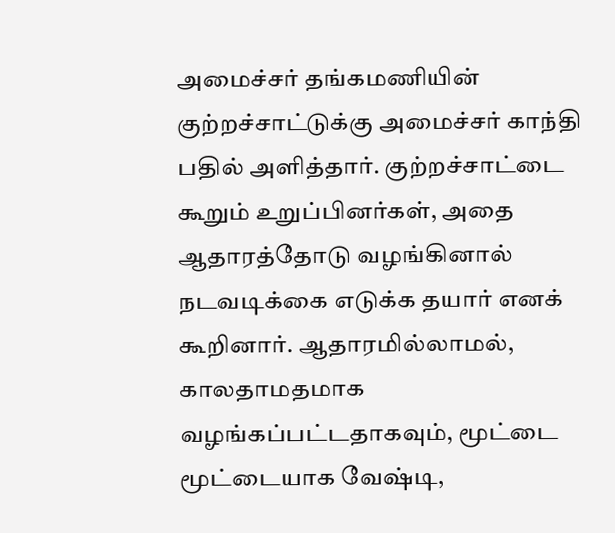அமைச்சர் தங்கமணியின் குற்றச்சாட்டுக்கு அமைச்சர் காந்தி பதில் அளித்தார். குற்றச்சாட்டை கூறும் உறுப்பினர்கள், அதை ஆதாரத்தோடு வழங்கினால் நடவடிக்கை எடுக்க தயார் எனக் கூறினார். ஆதாரமில்லாமல், காலதாமதமாக வழங்கப்பட்டதாகவும், மூட்டை மூட்டையாக வேஷ்டி,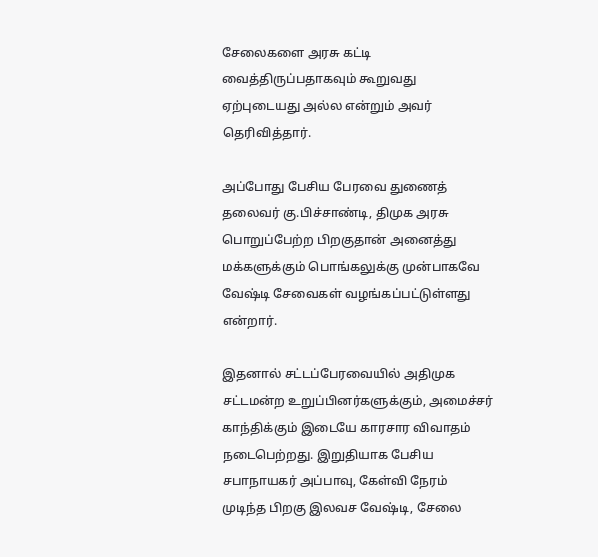சேலைகளை அரசு கட்டி வைத்திருப்பதாகவும் கூறுவது ஏற்புடையது அல்ல என்றும் அவர் தெரிவித்தார்.

அப்போது பேசிய பேரவை துணைத் தலைவர் கு.பிச்சாண்டி, திமுக அரசு பொறுப்பேற்ற பிறகுதான் அனைத்து மக்களுக்கும் பொங்கலுக்கு முன்பாகவே வேஷ்டி சேவைகள் வழங்கப்பட்டுள்ளது என்றார்.

இதனால் சட்டப்பேரவையில் அதிமுக சட்டமன்ற உறுப்பினர்களுக்கும், அமைச்சர் காந்திக்கும் இடையே காரசார விவாதம் நடைபெற்றது. இறுதியாக பேசிய சபாநாயகர் அப்பாவு, கேள்வி நேரம் முடிந்த பிறகு இலவச வேஷ்டி, சேலை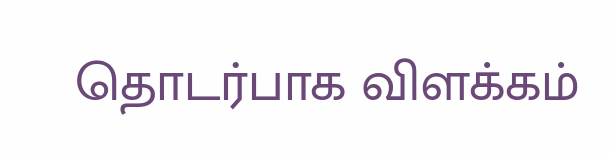தொடர்பாக விளக்கம்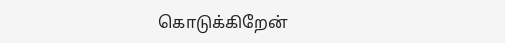கொடுக்கிறேன்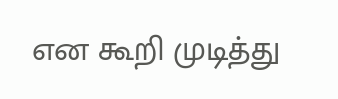என கூறி முடித்து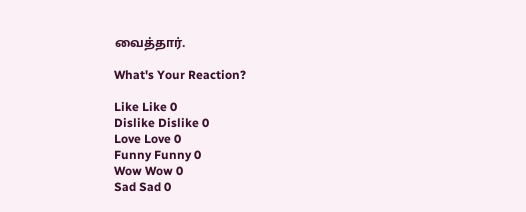வைத்தார்.

What's Your Reaction?

Like Like 0
Dislike Dislike 0
Love Love 0
Funny Funny 0
Wow Wow 0
Sad Sad 0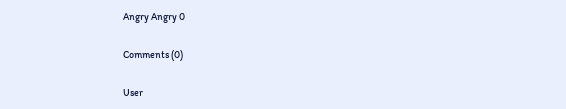Angry Angry 0

Comments (0)

User